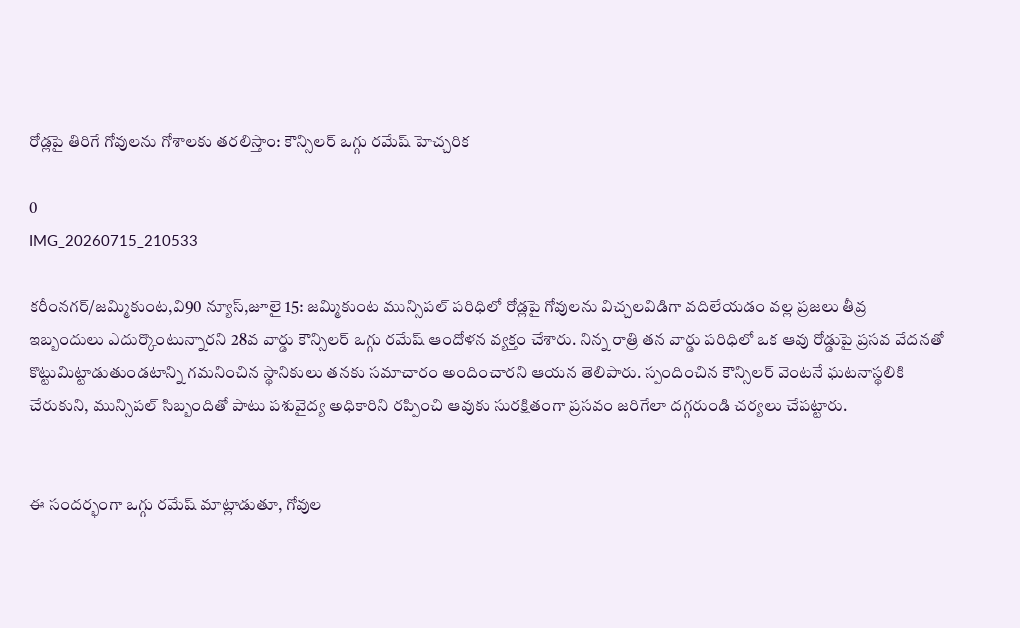రోడ్లపై తిరిగే గోవులను గోశాలకు తరలిస్తాం: కౌన్సిలర్ ఒగ్గు రమేష్ హెచ్చరిక

0
IMG_20260715_210533

కరీంనగర్/జమ్మికుంట,వి90 న్యూస్,జూలై 15: జమ్మికుంట మున్సిపల్ పరిధిలో రోడ్లపై గోవులను విచ్చలవిడిగా వదిలేయడం వల్ల ప్రజలు తీవ్ర ఇబ్బందులు ఎదుర్కొంటున్నారని 28వ వార్డు కౌన్సిలర్ ఒగ్గు రమేష్ ఆందోళన వ్యక్తం చేశారు. నిన్న రాత్రి తన వార్డు పరిధిలో ఒక ఆవు రోడ్డుపై ప్రసవ వేదనతో కొట్టుమిట్టాడుతుండటాన్ని గమనించిన స్థానికులు తనకు సమాచారం అందించారని ఆయన తెలిపారు. స్పందించిన కౌన్సిలర్ వెంటనే ఘటనాస్థలికి చేరుకుని, మున్సిపల్ సిబ్బందితో పాటు పశువైద్య అధికారిని రప్పించి ఆవుకు సురక్షితంగా ప్రసవం జరిగేలా దగ్గరుండి చర్యలు చేపట్టారు.


ఈ సందర్భంగా ఒగ్గు రమేష్ మాట్లాడుతూ, గోవుల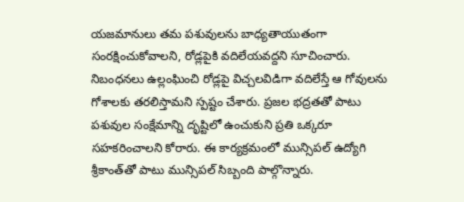యజమానులు తమ పశువులను బాధ్యతాయుతంగా సంరక్షించుకోవాలని, రోడ్లపైకి వదిలేయవద్దని సూచించారు. నిబంధనలు ఉల్లంఘించి రోడ్లపై విచ్చలవిడిగా వదిలేస్తే ఆ గోవులను గోశాలకు తరలిస్తామని స్పష్టం చేశారు. ప్రజల భద్రతతో పాటు పశువుల సంక్షేమాన్ని దృష్టిలో ఉంచుకుని ప్రతి ఒక్కరూ సహకరించాలని కోరారు. ఈ కార్యక్రమంలో మున్సిపల్ ఉద్యోగి శ్రీకాంత్‌తో పాటు మున్సిపల్ సిబ్బంది పాల్గొన్నారు.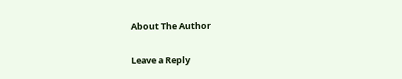About The Author

Leave a Reply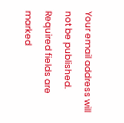Your email address will not be published. Required fields are marked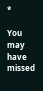*

You may have missed